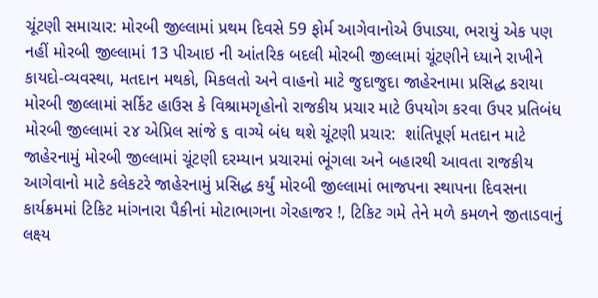ચૂંટણી સમાચાર: મોરબી જીલ્લામાં પ્રથમ દિવસે 59 ફોર્મ આગેવાનોએ ઉપાડ્યા, ભરાયું એક પણ નહીં મોરબી જીલ્લામાં 13 પીઆઇ ની આંતરિક બદલી મોરબી જીલ્લામાં ચૂંટણીને ધ્યાને રાખીને કાયદો-વ્યવસ્થા, મતદાન મથકો, મિકલતો અને વાહનો માટે જુદાજુદા જાહેરનામા પ્રસિદ્ધ કરાયા મોરબી જીલ્લામાં સર્કિટ હાઉસ કે વિશ્રામગૃહોનો રાજકીય પ્રચાર માટે ઉપયોગ કરવા ઉપર પ્રતિબંધ મોરબી જીલ્લામાં ૨૪ એપ્રિલ સાંજે ૬ વાગ્યે બંધ થશે ચૂંટણી પ્રચાર:  શાંતિપૂર્ણ મતદાન માટે જાહેરનામું મોરબી જીલ્લામાં ચૂંટણી દરમ્યાન પ્રચારમાં ભૂંગલા અને બહારથી આવતા રાજકીય આગેવાનો માટે કલેકટરે જાહેરનામું પ્રસિદ્ધ કર્યું મોરબી જીલ્લામાં ભાજપના સ્થાપના દિવસના કાર્યક્રમમાં ટિકિટ માંગનારા પૈકીનાં મોટાભાગના ગેરહાજર !, ટિકિટ ગમે તેને મળે કમળને જીતાડવાનું લક્ષ્ય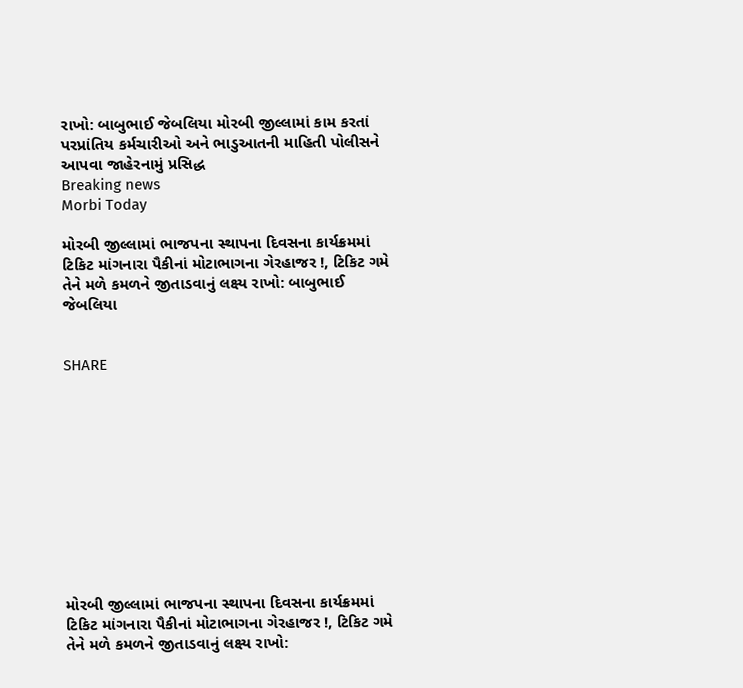રાખો: બાબુભાઈ જેબલિયા મોરબી જીલ્લામાં કામ કરતાં પરપ્રાંતિય કર્મચારીઓ અને ભાડુઆતની માહિતી પોલીસને આપવા જાહેરનામું પ્રસિદ્ધ
Breaking news
Morbi Today

મોરબી જીલ્લામાં ભાજપના સ્થાપના દિવસના કાર્યક્રમમાં ટિકિટ માંગનારા પૈકીનાં મોટાભાગના ગેરહાજર !, ટિકિટ ગમે તેને મળે કમળને જીતાડવાનું લક્ષ્ય રાખો: બાબુભાઈ જેબલિયા


SHARE











મોરબી જીલ્લામાં ભાજપના સ્થાપના દિવસના કાર્યક્રમમાં ટિકિટ માંગનારા પૈકીનાં મોટાભાગના ગેરહાજર !, ટિકિટ ગમે તેને મળે કમળને જીતાડવાનું લક્ષ્ય રાખો: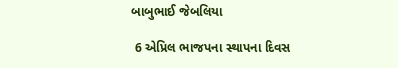બાબુભાઈ જેબલિયા

 6 એપ્રિલ ભાજપના સ્થાપના દિવસ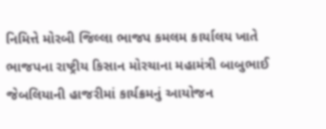નિમિત્તે મોરબી જિલ્લા ભાજપ કમલમ કાર્યાલય ખાતે ભાજપના રાષ્ટ્રીય કિસાન મોરચાના મહામંત્રી બાબુભાઈ જેબલિયાની હાજરીમાં કાર્યક્રમનું આયોજન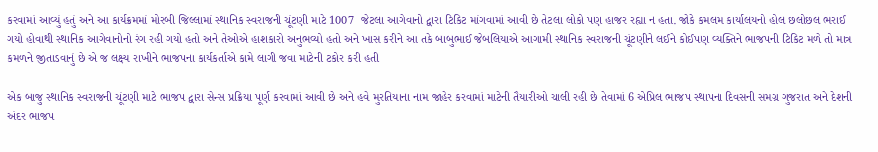કરવામાં આવ્યું હતું અને આ કાર્યક્રમમાં મોરબી જિલ્લામાં સ્થાનિક સ્વરાજની ચૂંટણી માટે 1007  જેટલા આગેવાનો દ્વારા ટિકિટ માંગવામાં આવી છે તેટલા લોકો પણ હાજર રહ્યા ન હતા. જોકે કમલમ કાર્યાલયનો હોલ છલોછલ ભરાઈ ગયો હોવાથી સ્થાનિક આગેવાનોનો રંગ રહી ગયો હતો અને તેઓએ હાશકારો અનુભવ્યો હતો અને ખાસ કરીને આ તકે બાબુભાઈ જેબલિયાએ આગામી સ્થાનિક સ્વરાજની ચૂંટણીને લઈને કોઈપણ વ્યક્તિને ભાજપની ટિકિટ મળે તો માત્ર કમળને જીતાડવાનું છે એ જ લક્ષ્ય રાખીને ભાજપના કાર્યકર્તાએ કામે લાગી જવા માટેની ટકોર કરી હતી

એક બાજુ સ્થાનિક સ્વરાજની ચૂંટણી માટે ભાજપ દ્વારા સેન્સ પ્રક્રિયા પૂર્ણ કરવામાં આવી છે અને હવે મુરતિયાના નામ જાહેર કરવામાં માટેની તૈયારીઓ ચાલી રહી છે તેવામાં 6 એપ્રિલ ભાજપ સ્થાપના દિવસની સમગ્ર ગુજરાત અને દેશની અંદર ભાજપ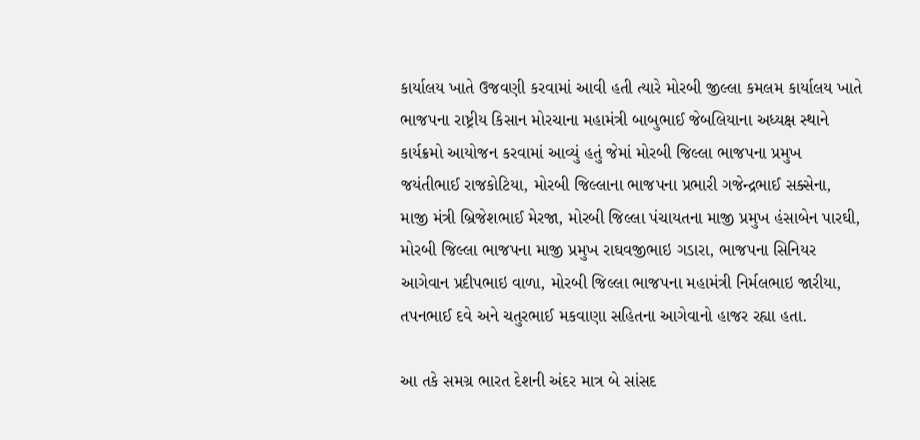કાર્યાલય ખાતે ઉજવણી કરવામાં આવી હતી ત્યારે મોરબી જીલ્લા કમલમ કાર્યાલય ખાતે ભાજપના રાષ્ટ્રીય કિસાન મોરચાના મહામંત્રી બાબુભાઈ જેબલિયાના અધ્યક્ષ સ્થાને કાર્યક્રમો આયોજન કરવામાં આવ્યું હતું જેમાં મોરબી જિલ્લા ભાજપના પ્રમુખ જયંતીભાઈ રાજકોટિયા, મોરબી જિલ્લાના ભાજપના પ્રભારી ગજેન્દ્રભાઈ સક્સેના, માજી મંત્રી બ્રિજેશભાઈ મેરજા, મોરબી જિલ્લા પંચાયતના માજી પ્રમુખ હંસાબેન પારઘી, મોરબી જિલ્લા ભાજપના માજી પ્રમુખ રાઘવજીભાઇ ગડારા, ભાજપના સિનિયર આગેવાન પ્રદીપભાઇ વાળા, મોરબી જિલ્લા ભાજપના મહામંત્રી નિર્મલભાઇ જારીયા, તપનભાઈ દવે અને ચતુરભાઈ મકવાણા સહિતના આગેવાનો હાજર રહ્યા હતા.

આ તકે સમગ્ર ભારત દેશની અંદર માત્ર બે સાંસદ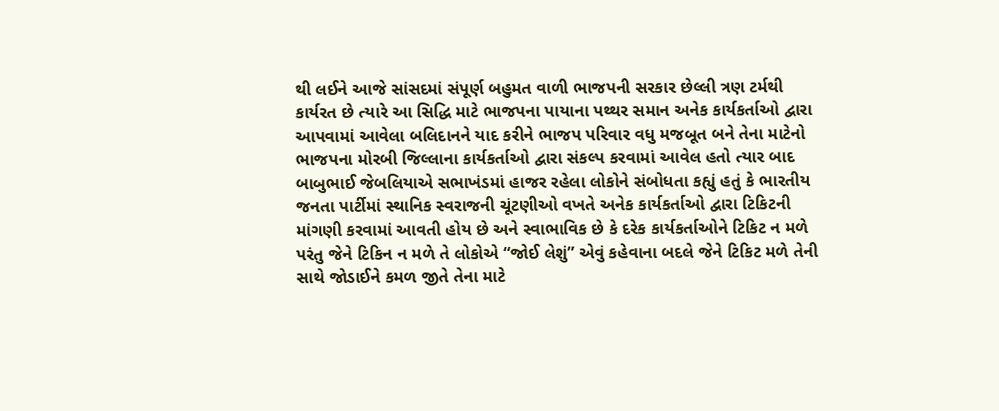થી લઈને આજે સાંસદમાં સંપૂર્ણ બહુમત વાળી ભાજપની સરકાર છેલ્લી ત્રણ ટર્મથી કાર્યરત છે ત્યારે આ સિદ્ધિ માટે ભાજપના પાયાના પથ્થર સમાન અનેક કાર્યકર્તાઓ દ્વારા આપવામાં આવેલા બલિદાનને યાદ કરીને ભાજપ પરિવાર વધુ મજબૂત બને તેના માટેનો ભાજપના મોરબી જિલ્લાના કાર્યકર્તાઓ દ્વારા સંકલ્પ કરવામાં આવેલ હતો ત્યાર બાદ બાબુભાઈ જેબલિયાએ સભાખંડમાં હાજર રહેલા લોકોને સંબોધતા કહ્યું હતું કે ભારતીય જનતા પાર્ટીમાં સ્થાનિક સ્વરાજની ચૂંટણીઓ વખતે અનેક કાર્યકર્તાઓ દ્વારા ટિકિટની માંગણી કરવામાં આવતી હોય છે અને સ્વાભાવિક છે કે દરેક કાર્યકર્તાઓને ટિકિટ ન મળે પરંતુ જેને ટિકિન ન મળે તે લોકોએ “જોઈ લેશું” એવું કહેવાના બદલે જેને ટિકિટ મળે તેની સાથે જોડાઈને કમળ જીતે તેના માટે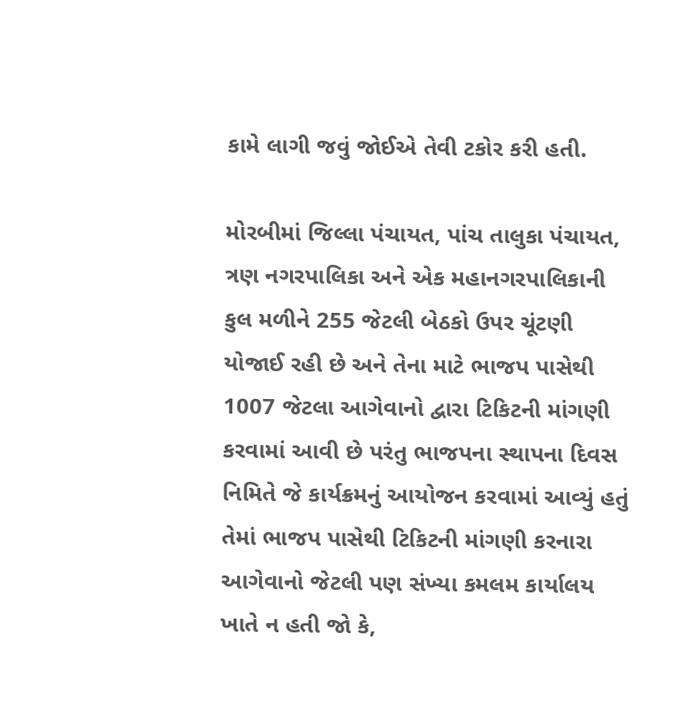કામે લાગી જવું જોઈએ તેવી ટકોર કરી હતી.

મોરબીમાં જિલ્લા પંચાયત, પાંચ તાલુકા પંચાયત, ત્રણ નગરપાલિકા અને એક મહાનગરપાલિકાની કુલ મળીને 255 જેટલી બેઠકો ઉપર ચૂંટણી યોજાઈ રહી છે અને તેના માટે ભાજપ પાસેથી 1007 જેટલા આગેવાનો દ્વારા ટિકિટની માંગણી કરવામાં આવી છે પરંતુ ભાજપના સ્થાપના દિવસ નિમિતે જે કાર્યક્રમનું આયોજન કરવામાં આવ્યું હતું તેમાં ભાજપ પાસેથી ટિકિટની માંગણી કરનારા આગેવાનો જેટલી પણ સંખ્યા કમલમ કાર્યાલય ખાતે ન હતી જો કે,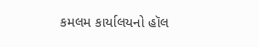કમલમ કાર્યાલયનો હૉલ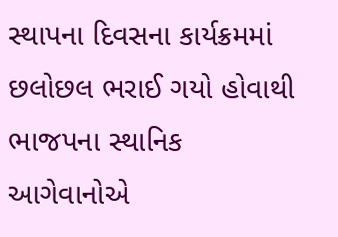સ્થાપના દિવસના કાર્યક્રમમાં છલોછલ ભરાઈ ગયો હોવાથી ભાજપના સ્થાનિક આગેવાનોએ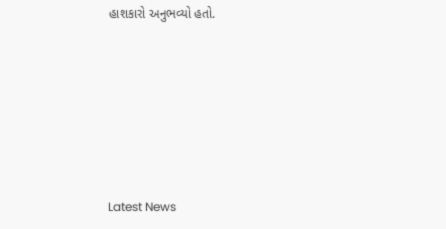હાશકારો અનુભવ્યો હતો.






Latest News